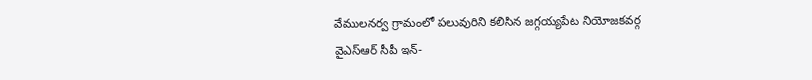వేములనర్వ గ్రామంలో పలువురిని కలిసిన జగ్గయ్యపేట నియోజకవర్గ వైఎస్ఆర్ సీపీ ఇన్-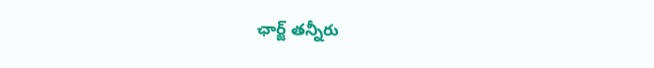ఛార్జ్ తన్నీరు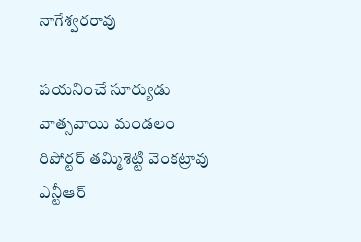నాగేశ్వరరావు

పయనించే సూర్యుడు వాత్సవాయి మండలం రిపోర్టర్ తమ్మిశెట్టి వెంకట్రావు ఎన్టీఆర్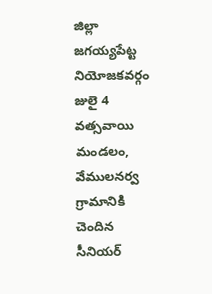జిల్లా జగయ్యపేట్ట నియోజకవర్గం జులై 4 వత్సవాయి మండలం, వేములనర్వ గ్రామానికి చెందిన సీనియర్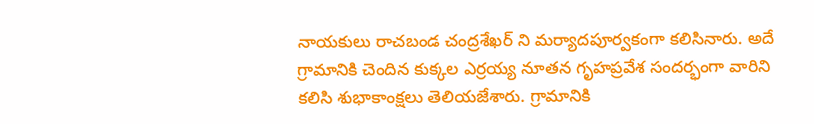నాయకులు రాచబండ చంద్రశేఖర్ ని మర్యాదపూర్వకంగా కలిసినారు. అదే గ్రామానికి చెందిన కుక్కల ఎర్రయ్య నూతన గృహప్రవేశ సందర్భంగా వారిని కలిసి శుభాకాంక్షలు తెలియజేశారు. గ్రామానికి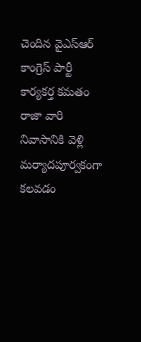చెందిన వైఎస్ఆర్ కాంగ్రెస్ పార్టీ కార్యకర్త కమతం రాజా వారి నివాసానికి వెళ్లి మర్యాదపూర్వకంగా కలవడం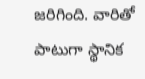జరిగింది. వారితో పాటుగా స్థానిక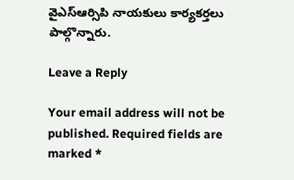వైఎస్ఆర్సిపి నాయకులు కార్యకర్తలు పాల్గొన్నారు.

Leave a Reply

Your email address will not be published. Required fields are marked *